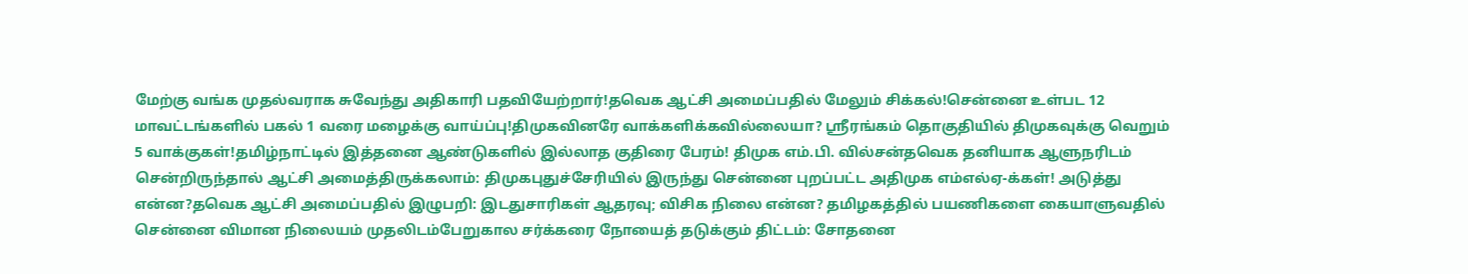மேற்கு வங்க முதல்வராக சுவேந்து அதிகாரி பதவியேற்றார்!தவெக ஆட்சி அமைப்பதில் மேலும் சிக்கல்!சென்னை உள்பட 12 மாவட்டங்களில் பகல் 1 வரை மழைக்கு வாய்ப்பு!திமுகவினரே வாக்களிக்கவில்லையா? ஸ்ரீரங்கம் தொகுதியில் திமுகவுக்கு வெறும் 5 வாக்குகள்!தமிழ்நாட்டில் இத்தனை ஆண்டுகளில் இல்லாத குதிரை பேரம்! திமுக எம்.பி. வில்சன்தவெக தனியாக ஆளுநரிடம் சென்றிருந்தால் ஆட்சி அமைத்திருக்கலாம்: திமுகபுதுச்சேரியில் இருந்து சென்னை புறப்பட்ட அதிமுக எம்எல்ஏ-க்கள்! அடுத்து என்ன?தவெக ஆட்சி அமைப்பதில் இழுபறி: இடதுசாரிகள் ஆதரவு; விசிக நிலை என்ன? தமிழகத்தில் பயணிகளை கையாளுவதில் சென்னை விமான நிலையம் முதலிடம்பேறுகால சர்க்கரை நோயைத் தடுக்கும் திட்டம்: சோதனை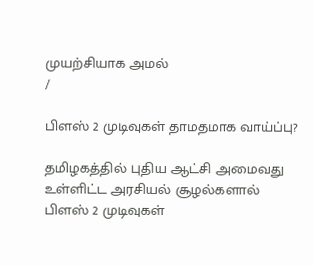முயற்சியாக அமல்
/

பிளஸ் 2 முடிவுகள் தாமதமாக வாய்ப்பு?

தமிழகத்தில் புதிய ஆட்சி அமைவது உள்ளிட்ட அரசியல் சூழல்களால் பிளஸ் 2 முடிவுகள்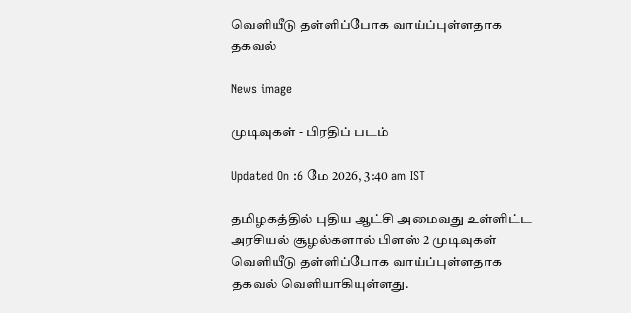வெளியீடு தள்ளிப்போக வாய்ப்புள்ளதாக தகவல்

News image

முடிவுகள் - பிரதிப் படம்

Updated On :6 மே 2026, 3:40 am IST

தமிழகத்தில் புதிய ஆட்சி அமைவது உள்ளிட்ட அரசியல் சூழல்களால் பிளஸ் 2 முடிவுகள் வெளியீடு தள்ளிப்போக வாய்ப்புள்ளதாக தகவல் வெளியாகியுள்ளது.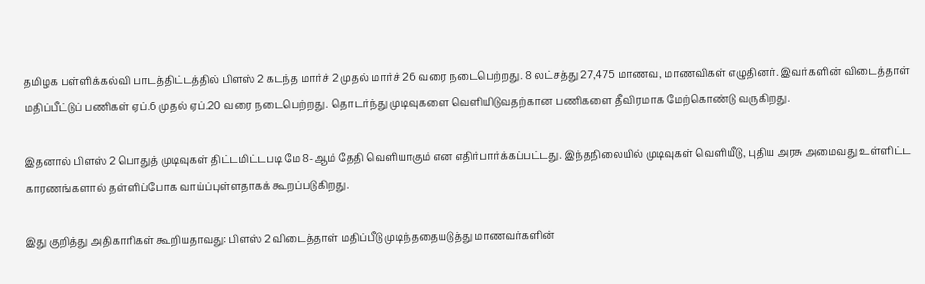தமிழக பள்ளிக்கல்வி பாடத்திட்டத்தில் பிளஸ் 2 கடந்த மார்ச் 2 முதல் மார்ச் 26 வரை நடைபெற்றது. 8 லட்சத்து 27,475 மாணவ, மாணவிகள் எழுதினர். இவர்களின் விடைத்தாள் மதிப்பீட்டுப் பணிகள் ஏப்.6 முதல் ஏப்.20 வரை நடைபெற்றது. தொடர்ந்து முடிவுகளை வெளியிடுவதற்கான பணிகளை தீவிரமாக மேற்கொண்டு வருகிறது.

இதனால் பிளஸ் 2 பொதுத் முடிவுகள் திட்டமிட்டபடி மே 8-ஆம் தேதி வெளியாகும் என எதிர்பார்க்கப்பட்டது. இந்தநிலையில் முடிவுகள் வெளியீடு, புதிய அரசு அமைவது உள்ளிட்ட காரணங்களால் தள்ளிப்போக வாய்ப்புள்ளதாகக் கூறப்படுகிறது.

இது குறித்து அதிகாரிகள் கூறியதாவது: பிளஸ் 2 விடைத்தாள் மதிப்பீடு முடிந்ததையடுத்து மாணவர்களின்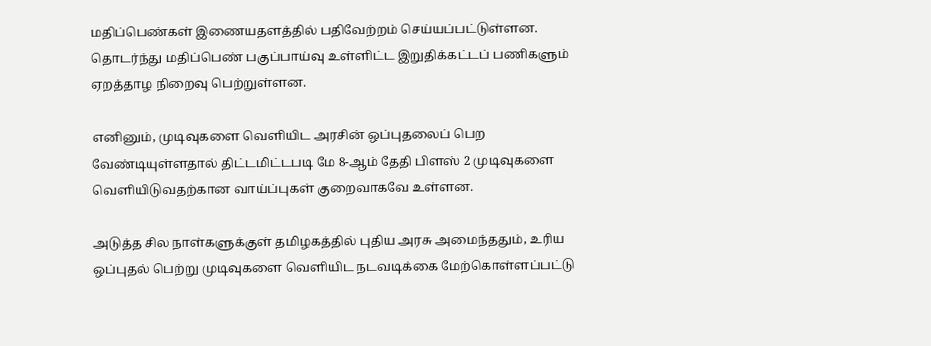மதிப்பெண்கள் இணையதளத்தில் பதிவேற்றம் செய்யப்பட்டுள்ளன. தொடர்ந்து மதிப்பெண் பகுப்பாய்வு உள்ளிட்ட இறுதிக்கட்டப் பணிகளும் ஏறத்தாழ நிறைவு பெற்றுள்ளன.

எனினும், முடிவுகளை வெளியிட அரசின் ஒப்புதலைப் பெற வேண்டியுள்ளதால் திட்டமிட்டபடி மே 8-ஆம் தேதி பிளஸ் 2 முடிவுகளை வெளியிடுவதற்கான வாய்ப்புகள் குறைவாகவே உள்ளன.

அடுத்த சில நாள்களுக்குள் தமிழகத்தில் புதிய அரசு அமைந்ததும், உரிய ஒப்புதல் பெற்று முடிவுகளை வெளியிட நடவடிக்கை மேற்கொள்ளப்பட்டு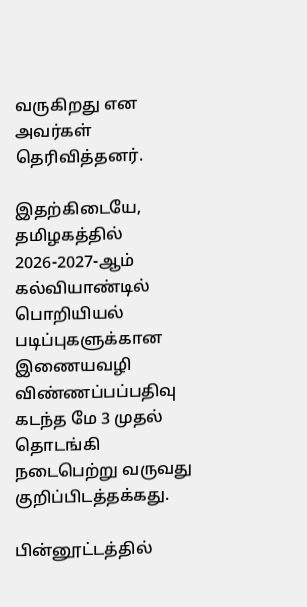வருகிறது என அவர்கள் தெரிவித்தனர்.

இதற்கிடையே, தமிழகத்தில் 2026-2027-ஆம் கல்வியாண்டில் பொறியியல் படிப்புகளுக்கான இணையவழி விண்ணப்பப்பதிவு கடந்த மே 3 முதல் தொடங்கி நடைபெற்று வருவது குறிப்பிடத்தக்கது.

பின்னூட்டத்தில்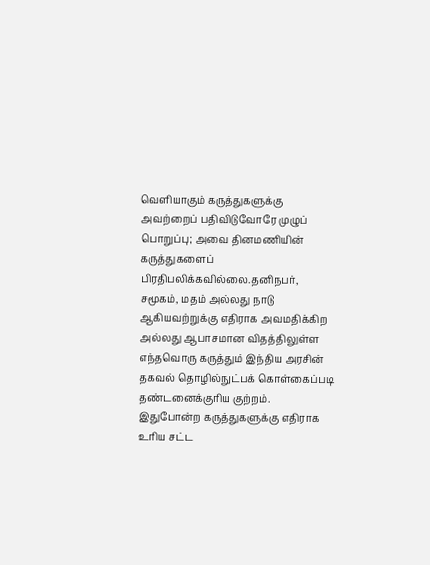வெளியாகும் கருத்துகளுக்கு அவற்றைப் பதிவிடுவோரே முழுப் பொறுப்பு; அவை தினமணியின் கருத்துகளைப் பிரதிபலிக்கவில்லை.தனிநபர், சமூகம், மதம் அல்லது நாடு ஆகியவற்றுக்கு எதிராக அவமதிக்கிற அல்லது ஆபாசமான விதத்திலுள்ள எந்தவொரு கருத்தும் இந்திய அரசின் தகவல் தொழில்நுட்பக் கொள்கைப்படி தண்டனைக்குரிய குற்றம். இதுபோன்ற கருத்துகளுக்கு எதிராக உரிய சட்ட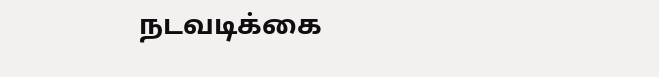நடவடிக்கை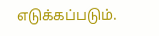எடுக்கப்படும்.